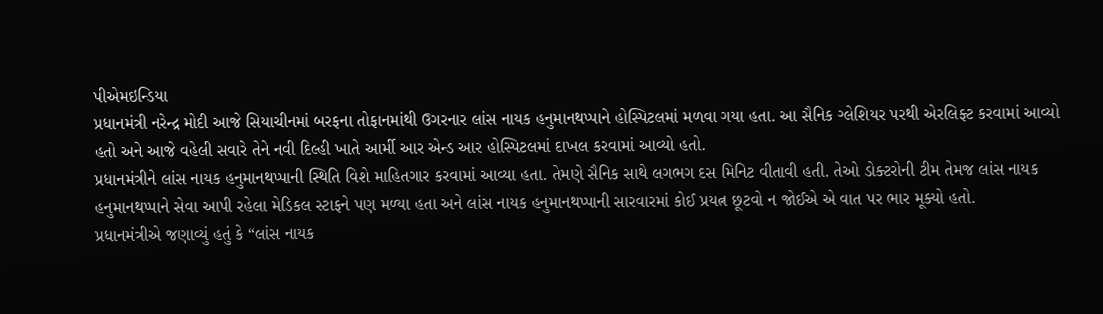પીએમઇન્ડિયા
પ્રધાનમંત્રી નરેન્દ્ર મોદી આજે સિયાચીનમાં બરફના તોફાનમાંથી ઉગરનાર લાંસ નાયક હનુમાનથપ્પાને હોસ્પિટલમાં મળવા ગયા હતા. આ સૈનિક ગ્લેશિયર પરથી એરલિફ્ટ કરવામાં આવ્યો હતો અને આજે વહેલી સવારે તેને નવી દિલ્હી ખાતે આર્મી આર એન્ડ આર હોસ્પિટલમાં દાખલ કરવામાં આવ્યો હતો.
પ્રધાનમંત્રીને લાંસ નાયક હનુમાનથપ્પાની સ્થિતિ વિશે માહિતગાર કરવામાં આવ્યા હતા. તેમણે સૈનિક સાથે લગભગ દસ મિનિટ વીતાવી હતી. તેઓ ડોક્ટરોની ટીમ તેમજ લાંસ નાયક હનુમાનથપ્પાને સેવા આપી રહેલા મેડિકલ સ્ટાફને પણ મળ્યા હતા અને લાંસ નાયક હનુમાનથપ્પાની સારવારમાં કોઈ પ્રયત્ન છૂટવો ન જોઈએ એ વાત પર ભાર મૂક્યો હતો.
પ્રધાનમંત્રીએ જણાવ્યું હતું કે “લાંસ નાયક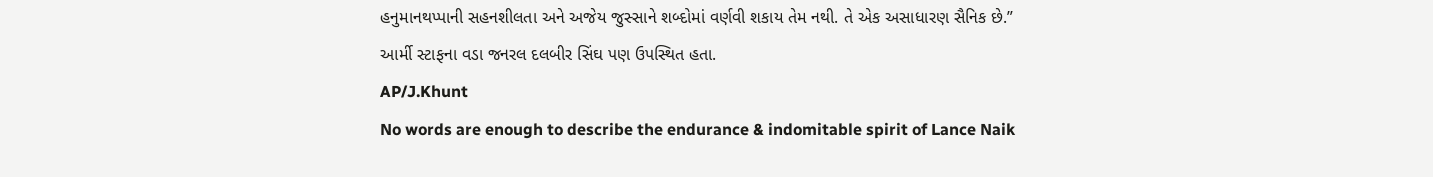હનુમાનથપ્પાની સહનશીલતા અને અજેય જુસ્સાને શબ્દોમાં વર્ણવી શકાય તેમ નથી. તે એક અસાધારણ સૈનિક છે.”
આર્મી સ્ટાફના વડા જનરલ દલબીર સિંઘ પણ ઉપસ્થિત હતા.
AP/J.Khunt
No words are enough to describe the endurance & indomitable spirit of Lance Naik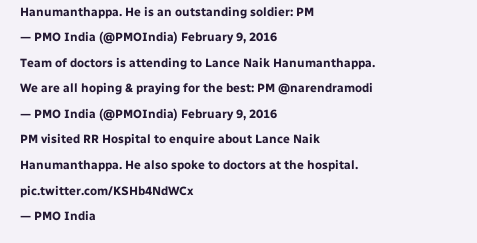Hanumanthappa. He is an outstanding soldier: PM
— PMO India (@PMOIndia) February 9, 2016
Team of doctors is attending to Lance Naik Hanumanthappa. We are all hoping & praying for the best: PM @narendramodi
— PMO India (@PMOIndia) February 9, 2016
PM visited RR Hospital to enquire about Lance Naik Hanumanthappa. He also spoke to doctors at the hospital. pic.twitter.com/KSHb4NdWCx
— PMO India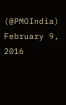(@PMOIndia) February 9, 2016